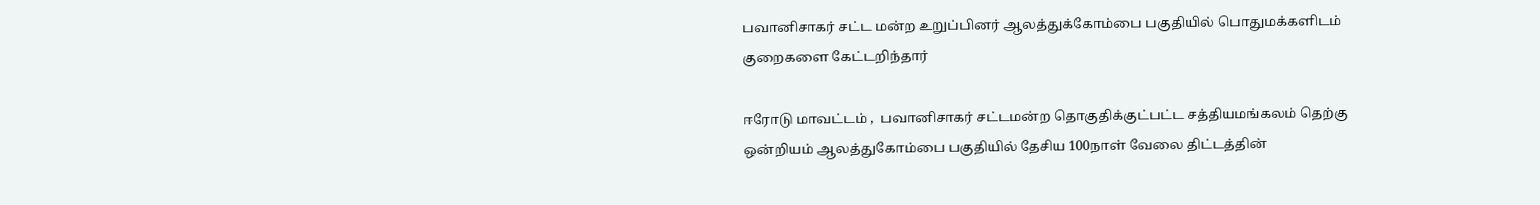பவானிசாகர் சட்ட மன்ற உறுப்பினர் ஆலத்துக்கோம்பை பகுதியில் பொதுமக்களிடம் குறைகளை கேட்டறிந்தார்

ஈரோடு மாவட்டம் ,  பவானிசாகர் சட்டமன்ற தொகுதிக்குட்பட்ட சத்தியமங்கலம் தெற்கு ஒன்றியம் ஆலத்துகோம்பை பகுதியில் தேசிய 100நாள் வேலை திட்டத்தின்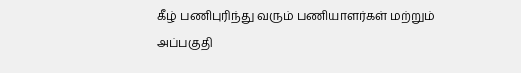கீழ் பணிபுரிந்து வரும் பணியாளர்கள் மற்றும் அப்பகுதி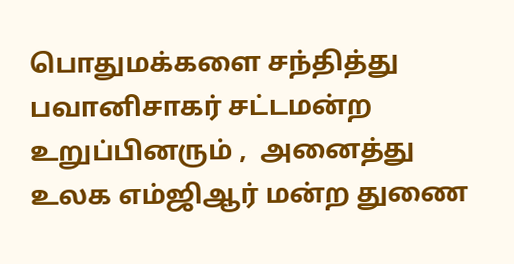பொதுமக்களை சந்தித்து  பவானிசாகர் சட்டமன்ற உறுப்பினரும் ,  அனைத்து உலக எம்ஜிஆர் மன்ற துணை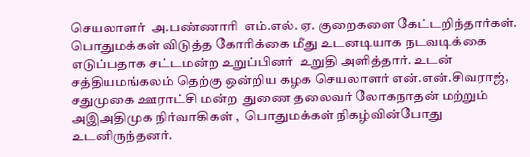செயலாளர்  அ.பண்ணாரி  எம்.எல். ஏ. குறைகளை கேட்டறிந்தார்கள். பொதுமக்கள் விடுத்த கோரிக்கை மீது உடனடியாக நடவடிக்கை எடுப்பதாக சட்டமன்ற உறுப்பினர்  உறுதி அளித்தார். உடன் சத்தியமங்கலம் தெற்கு ஒன்றிய கழக செயலாளர் என்.என்.சிவராஜ், சதுமுகை ஊராட்சி மன்ற  துணை தலைவர் லோகநாதன் மற்றும் அஇஅதிமுக நிர்வாகிகள் ,  பொதுமக்கள் நிகழ்வின்போது உடனிருந்தனர்.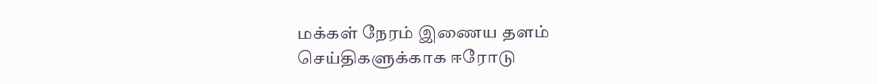மக்கள் நேரம் இணைய தளம் செய்திகளுக்காக ஈரோடு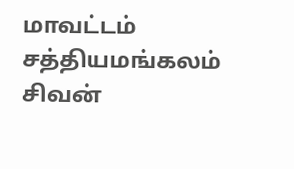மாவட்டம் சத்தியமங்கலம் சிவன்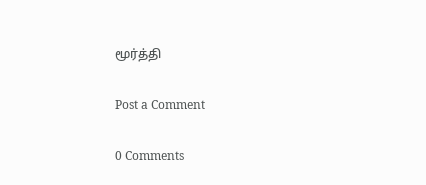மூர்த்தி

Post a Comment

0 Comments